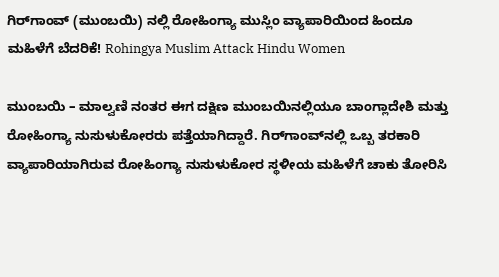ಗಿರ್‌ಗಾಂವ್ (ಮುಂಬಯಿ) ನಲ್ಲಿ ರೋಹಿಂಗ್ಯಾ ಮುಸ್ಲಿಂ ವ್ಯಾಪಾರಿಯಿಂದ ಹಿಂದೂ ಮಹಿಳೆಗೆ ಬೆದರಿಕೆ! Rohingya Muslim Attack Hindu Women

ಮುಂಬಯಿ – ಮಾಲ್ವಣಿ ನಂತರ ಈಗ ದಕ್ಷಿಣ ಮುಂಬಯಿನಲ್ಲಿಯೂ ಬಾಂಗ್ಲಾದೇಶಿ ಮತ್ತು ರೋಹಿಂಗ್ಯಾ ನುಸುಳುಕೋರರು ಪತ್ತೆಯಾಗಿದ್ದಾರೆ. ಗಿರ್‌ಗಾಂವ್‌ನಲ್ಲಿ ಒಬ್ಬ ತರಕಾರಿ ವ್ಯಾಪಾರಿಯಾಗಿರುವ ರೋಹಿಂಗ್ಯಾ ನುಸುಳುಕೋರ ಸ್ಥಳೀಯ ಮಹಿಳೆಗೆ ಚಾಕು ತೋರಿಸಿ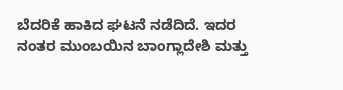ಬೆದರಿಕೆ ಹಾಕಿದ ಘಟನೆ ನಡೆದಿದೆ. ಇದರ ನಂತರ ಮುಂಬಯಿನ ಬಾಂಗ್ಲಾದೇಶಿ ಮತ್ತು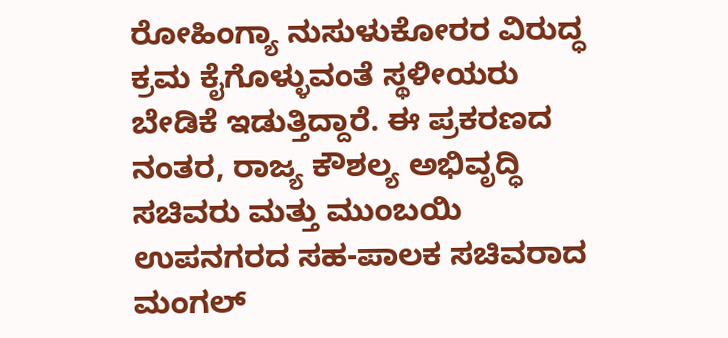ರೋಹಿಂಗ್ಯಾ ನುಸುಳುಕೋರರ ವಿರುದ್ಧ ಕ್ರಮ ಕೈಗೊಳ್ಳುವಂತೆ ಸ್ಥಳೀಯರು ಬೇಡಿಕೆ ಇಡುತ್ತಿದ್ದಾರೆ. ಈ ಪ್ರಕರಣದ ನಂತರ, ರಾಜ್ಯ ಕೌಶಲ್ಯ ಅಭಿವೃದ್ಧಿ ಸಚಿವರು ಮತ್ತು ಮುಂಬಯಿ ಉಪನಗರದ ಸಹ-ಪಾಲಕ ಸಚಿವರಾದ ಮಂಗಲ್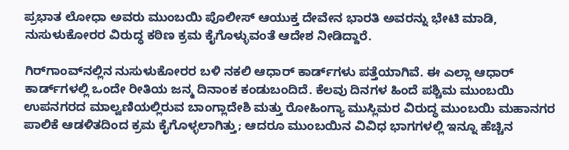ಪ್ರಭಾತ ಲೋಧಾ ಅವರು ಮುಂಬಯಿ ಪೊಲೀಸ್ ಆಯುಕ್ತ ದೇವೇನ ಭಾರತಿ ಅವರನ್ನು ಭೇಟಿ ಮಾಡಿ, ನುಸುಳುಕೋರರ ವಿರುದ್ಧ ಕಠಿಣ ಕ್ರಮ ಕೈಗೊಳ್ಳುವಂತೆ ಆದೇಶ ನೀಡಿದ್ದಾರೆ.

ಗಿರ್‌ಗಾಂವ್‌ನಲ್ಲಿನ ನುಸುಳುಕೋರರ ಬಳಿ ನಕಲಿ ಆಧಾರ್ ಕಾರ್ಡ್‌ಗಳು ಪತ್ತೆಯಾಗಿವೆ. ಈ ಎಲ್ಲಾ ಆಧಾರ್ ಕಾರ್ಡ್‌ಗಳಲ್ಲಿ ಒಂದೇ ರೀತಿಯ ಜನ್ಮ ದಿನಾಂಕ ಕಂಡುಬಂದಿದೆ. ಕೆಲವು ದಿನಗಳ ಹಿಂದೆ ಪಶ್ಚಿಮ ಮುಂಬಯಿ ಉಪನಗರದ ಮಾಲ್ವಣಿಯಲ್ಲಿರುವ ಬಾಂಗ್ಲಾದೇಶಿ ಮತ್ತು ರೋಹಿಂಗ್ಯಾ ಮುಸ್ಲಿಮರ ವಿರುದ್ಧ ಮುಂಬಯಿ ಮಹಾನಗರ ಪಾಲಿಕೆ ಆಡಳಿತದಿಂದ ಕ್ರಮ ಕೈಗೊಳ್ಳಲಾಗಿತ್ತು; ಆದರೂ ಮುಂಬಯಿನ ವಿವಿಧ ಭಾಗಗಳಲ್ಲಿ ಇನ್ನೂ ಹೆಚ್ಚಿನ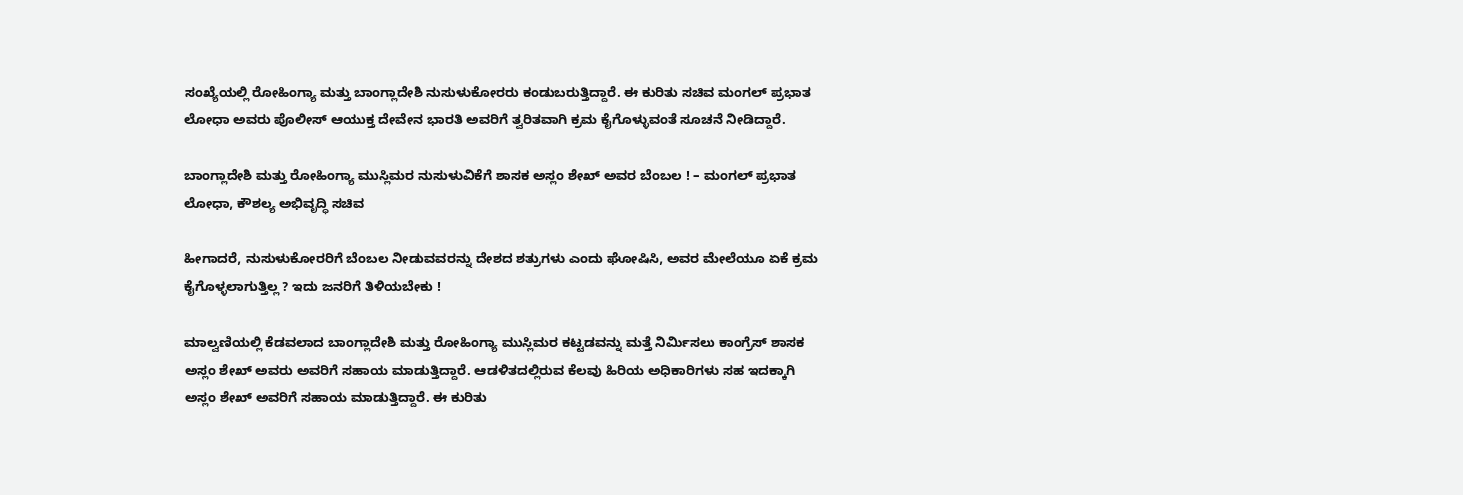ಸಂಖ್ಯೆಯಲ್ಲಿ ರೋಹಿಂಗ್ಯಾ ಮತ್ತು ಬಾಂಗ್ಲಾದೇಶಿ ನುಸುಳುಕೋರರು ಕಂಡುಬರುತ್ತಿದ್ದಾರೆ. ಈ ಕುರಿತು ಸಚಿವ ಮಂಗಲ್ ಪ್ರಭಾತ ಲೋಧಾ ಅವರು ಪೊಲೀಸ್ ಆಯುಕ್ತ ದೇವೇನ ಭಾರತಿ ಅವರಿಗೆ ತ್ವರಿತವಾಗಿ ಕ್ರಮ ಕೈಗೊಳ್ಳುವಂತೆ ಸೂಚನೆ ನೀಡಿದ್ದಾರೆ.

ಬಾಂಗ್ಲಾದೇಶಿ ಮತ್ತು ರೋಹಿಂಗ್ಯಾ ಮುಸ್ಲಿಮರ ನುಸುಳುವಿಕೆಗೆ ಶಾಸಕ ಅಸ್ಲಂ ಶೇಖ್ ಅವರ ಬೆಂಬಲ ! – ಮಂಗಲ್ ಪ್ರಭಾತ ಲೋಧಾ, ಕೌಶಲ್ಯ ಅಭಿವೃದ್ಧಿ ಸಚಿವ

ಹೀಗಾದರೆ, ನುಸುಳುಕೋರರಿಗೆ ಬೆಂಬಲ ನೀಡುವವರನ್ನು ದೇಶದ ಶತ್ರುಗಳು ಎಂದು ಘೋಷಿಸಿ, ಅವರ ಮೇಲೆಯೂ ಏಕೆ ಕ್ರಮ ಕೈಗೊಳ್ಳಲಾಗುತ್ತಿಲ್ಲ ? ಇದು ಜನರಿಗೆ ತಿಳಿಯಬೇಕು !

ಮಾಲ್ವಣಿಯಲ್ಲಿ ಕೆಡವಲಾದ ಬಾಂಗ್ಲಾದೇಶಿ ಮತ್ತು ರೋಹಿಂಗ್ಯಾ ಮುಸ್ಲಿಮರ ಕಟ್ಟಡವನ್ನು ಮತ್ತೆ ನಿರ್ಮಿಸಲು ಕಾಂಗ್ರೆಸ್ ಶಾಸಕ ಅಸ್ಲಂ ಶೇಖ್ ಅವರು ಅವರಿಗೆ ಸಹಾಯ ಮಾಡುತ್ತಿದ್ದಾರೆ. ಆಡಳಿತದಲ್ಲಿರುವ ಕೆಲವು ಹಿರಿಯ ಅಧಿಕಾರಿಗಳು ಸಹ ಇದಕ್ಕಾಗಿ ಅಸ್ಲಂ ಶೇಖ್ ಅವರಿಗೆ ಸಹಾಯ ಮಾಡುತ್ತಿದ್ದಾರೆ. ಈ ಕುರಿತು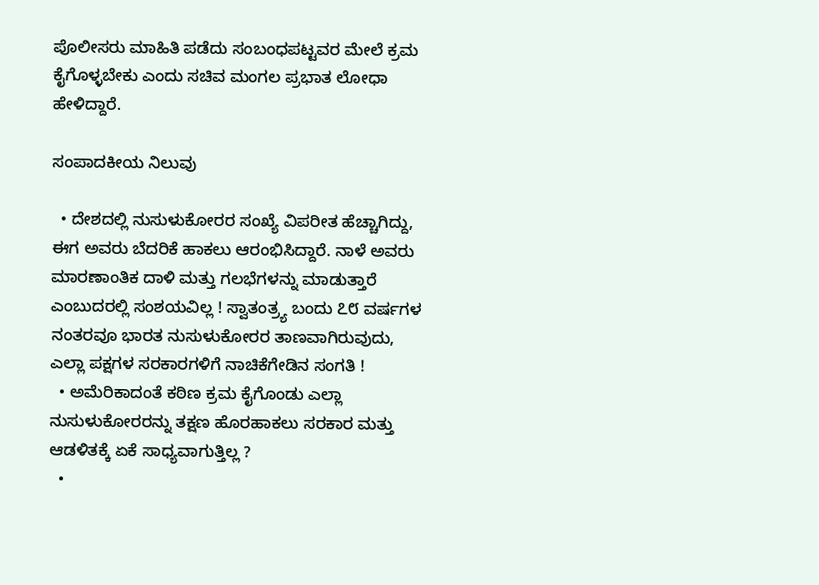ಪೊಲೀಸರು ಮಾಹಿತಿ ಪಡೆದು ಸಂಬಂಧಪಟ್ಟವರ ಮೇಲೆ ಕ್ರಮ ಕೈಗೊಳ್ಳಬೇಕು ಎಂದು ಸಚಿವ ಮಂಗಲ ಪ್ರಭಾತ ಲೋಧಾ ಹೇಳಿದ್ದಾರೆ.

ಸಂಪಾದಕೀಯ ನಿಲುವು

  • ದೇಶದಲ್ಲಿ ನುಸುಳುಕೋರರ ಸಂಖ್ಯೆ ವಿಪರೀತ ಹೆಚ್ಚಾಗಿದ್ದು, ಈಗ ಅವರು ಬೆದರಿಕೆ ಹಾಕಲು ಆರಂಭಿಸಿದ್ದಾರೆ. ನಾಳೆ ಅವರು ಮಾರಣಾಂತಿಕ ದಾಳಿ ಮತ್ತು ಗಲಭೆಗಳನ್ನು ಮಾಡುತ್ತಾರೆ ಎಂಬುದರಲ್ಲಿ ಸಂಶಯವಿಲ್ಲ ! ಸ್ವಾತಂತ್ರ್ಯ ಬಂದು ೭೮ ವರ್ಷಗಳ ನಂತರವೂ ಭಾರತ ನುಸುಳುಕೋರರ ತಾಣವಾಗಿರುವುದು, ಎಲ್ಲಾ ಪಕ್ಷಗಳ ಸರಕಾರಗಳಿಗೆ ನಾಚಿಕೆಗೇಡಿನ ಸಂಗತಿ !
  • ಅಮೆರಿಕಾದಂತೆ ಕಠಿಣ ಕ್ರಮ ಕೈಗೊಂಡು ಎಲ್ಲಾ ನುಸುಳುಕೋರರನ್ನು ತಕ್ಷಣ ಹೊರಹಾಕಲು ಸರಕಾರ ಮತ್ತು ಆಡಳಿತಕ್ಕೆ ಏಕೆ ಸಾಧ್ಯವಾಗುತ್ತಿಲ್ಲ ?
  •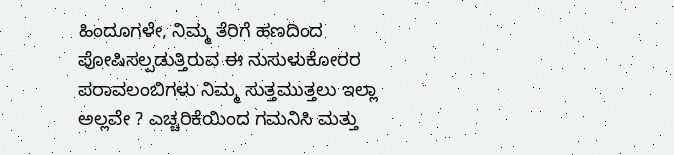ಹಿಂದೂಗಳೇ, ನಿಮ್ಮ ತೆರಿಗೆ ಹಣದಿಂದ ಪೋಷಿಸಲ್ಪಡುತ್ತಿರುವ ಈ ನುಸುಳುಕೋರರ ಪರಾವಲಂಬಿಗಳು ನಿಮ್ಮ ಸುತ್ತಮುತ್ತಲು ಇಲ್ಲಾ ಅಲ್ಲವೇ ? ಎಚ್ಚರಿಕೆಯಿಂದ ಗಮನಿಸಿ ಮತ್ತು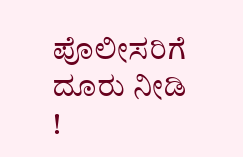ಪೊಲೀಸರಿಗೆ ದೂರು ನೀಡಿ !